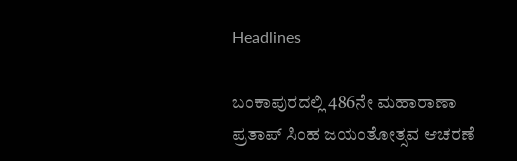Headlines

ಬಂಕಾಪುರದಲ್ಲಿ 486ನೇ ಮಹಾರಾಣಾ ಪ್ರತಾಪ್ ಸಿಂಹ ಜಯಂತೋತ್ಸವ ಆಚರಣೆ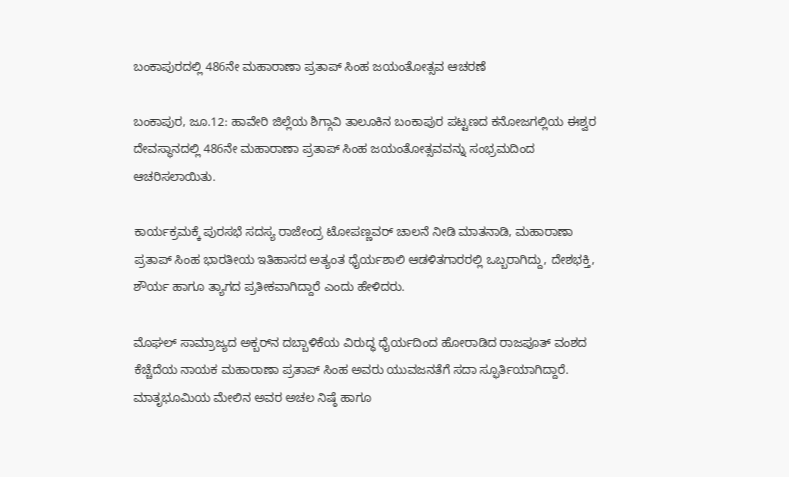ಬಂಕಾಪುರದಲ್ಲಿ 486ನೇ ಮಹಾರಾಣಾ ಪ್ರತಾಪ್ ಸಿಂಹ ಜಯಂತೋತ್ಸವ ಆಚರಣೆ

ಬಂಕಾಪುರ, ಜೂ.12: ಹಾವೇರಿ ಜಿಲ್ಲೆಯ ಶಿಗ್ಗಾವಿ ತಾಲೂಕಿನ ಬಂಕಾಪುರ ಪಟ್ಟಣದ ಕನೋಜಗಲ್ಲಿಯ ಈಶ್ವರ ದೇವಸ್ಥಾನದಲ್ಲಿ 486ನೇ ಮಹಾರಾಣಾ ಪ್ರತಾಪ್ ಸಿಂಹ ಜಯಂತೋತ್ಸವವನ್ನು ಸಂಭ್ರಮದಿಂದ ಆಚರಿಸಲಾಯಿತು.

ಕಾರ್ಯಕ್ರಮಕ್ಕೆ ಪುರಸಭೆ ಸದಸ್ಯ ರಾಜೇಂದ್ರ ಟೋಪಣ್ಣವರ್ ಚಾಲನೆ ನೀಡಿ ಮಾತನಾಡಿ, ಮಹಾರಾಣಾ ಪ್ರತಾಪ್ ಸಿಂಹ ಭಾರತೀಯ ಇತಿಹಾಸದ ಅತ್ಯಂತ ಧೈರ್ಯಶಾಲಿ ಆಡಳಿತಗಾರರಲ್ಲಿ ಒಬ್ಬರಾಗಿದ್ದು, ದೇಶಭಕ್ತಿ, ಶೌರ್ಯ ಹಾಗೂ ತ್ಯಾಗದ ಪ್ರತೀಕವಾಗಿದ್ದಾರೆ ಎಂದು ಹೇಳಿದರು.

ಮೊಘಲ್ ಸಾಮ್ರಾಜ್ಯದ ಅಕ್ಬರ್‌ನ ದಬ್ಬಾಳಿಕೆಯ ವಿರುದ್ಧ ಧೈರ್ಯದಿಂದ ಹೋರಾಡಿದ ರಾಜಪೂತ್ ವಂಶದ ಕೆಚ್ಚೆದೆಯ ನಾಯಕ ಮಹಾರಾಣಾ ಪ್ರತಾಪ್ ಸಿಂಹ ಅವರು ಯುವಜನತೆಗೆ ಸದಾ ಸ್ಫೂರ್ತಿಯಾಗಿದ್ದಾರೆ. ಮಾತೃಭೂಮಿಯ ಮೇಲಿನ ಅವರ ಅಚಲ ನಿಷ್ಠೆ ಹಾಗೂ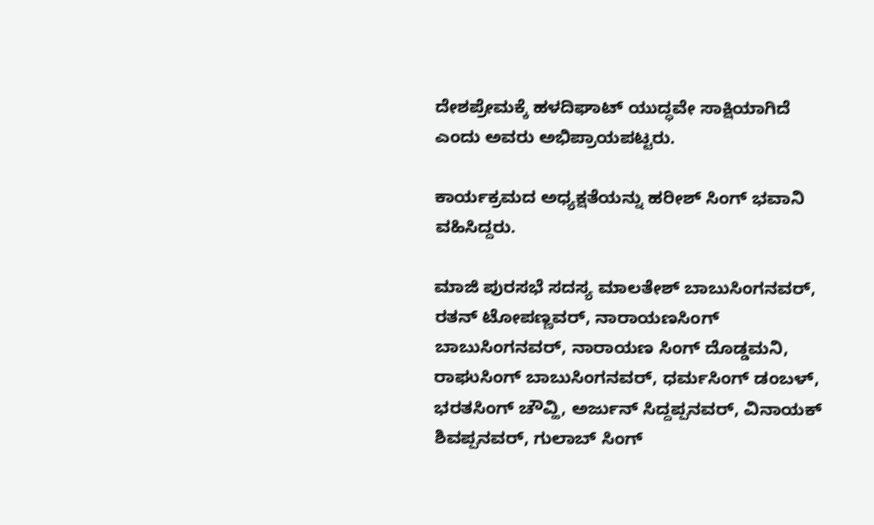ದೇಶಪ್ರೇಮಕ್ಕೆ ಹಳದಿಘಾಟ್ ಯುದ್ಧವೇ ಸಾಕ್ಷಿಯಾಗಿದೆ ಎಂದು ಅವರು ಅಭಿಪ್ರಾಯಪಟ್ಟರು.

ಕಾರ್ಯಕ್ರಮದ ಅಧ್ಯಕ್ಷತೆಯನ್ನು ಹರೀಶ್ ಸಿಂಗ್ ಭವಾನಿ ವಹಿಸಿದ್ದರು.

ಮಾಜಿ ಪುರಸಭೆ ಸದಸ್ಯ ಮಾಲತೇಶ್ ಬಾಬುಸಿಂಗನವರ್, ರತನ್ ಟೋಪಣ್ಣವರ್, ನಾರಾಯಣಸಿಂಗ್ ಬಾಬುಸಿಂಗನವರ್, ನಾರಾಯಣ ಸಿಂಗ್ ದೊಡ್ಡಮನಿ, ರಾಘುಸಿಂಗ್ ಬಾಬುಸಿಂಗನವರ್, ಧರ್ಮಸಿಂಗ್ ಡಂಬಳ್, ಭರತಸಿಂಗ್ ಚೌವ್ಹಿ, ಅರ್ಜುನ್ ಸಿದ್ದಪ್ಪನವರ್, ವಿನಾಯಕ್ ಶಿವಪ್ಪನವರ್, ಗುಲಾಬ್ ಸಿಂಗ್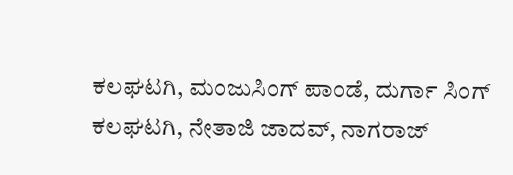ಕಲಘಟಗಿ, ಮಂಜುಸಿಂಗ್ ಪಾಂಡೆ, ದುರ್ಗಾ ಸಿಂಗ್ ಕಲಘಟಗಿ, ನೇತಾಜಿ ಜಾದವ್, ನಾಗರಾಜ್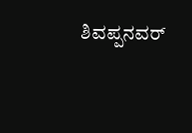ಶಿವಪ್ಪನವರ್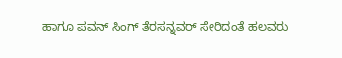ಹಾಗೂ ಪವನ್ ಸಿಂಗ್ ತೆರಸನ್ನವರ್ ಸೇರಿದಂತೆ ಹಲವರು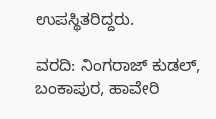ಉಪಸ್ಥಿತರಿದ್ದರು.

ವರದಿ: ನಿಂಗರಾಜ್ ಕುಡಲ್, ಬಂಕಾಪುರ, ಹಾವೇರಿ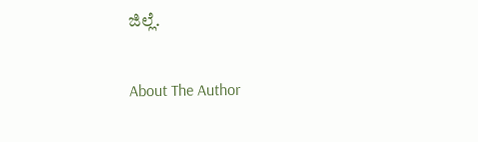ಜಿಲ್ಲೆ.

About The Author